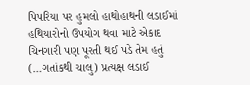પિપરિયા પર હુમલો હાથોહાથની લડાઈમાં હથિયારોનો ઉપયોગ થવા માટે એકાદ ચિનગારી પણ પૂરતી થઈ પડે તેમ હતું
(…ગતાંકથી ચાલુ) પ્રત્યક્ષ લડાઈ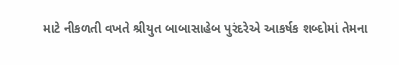માટે નીકળતી વખતે શ્રીયુત બાબાસાહેબ પુરંદરેએ આકર્ષક શબ્દોમાં તેમના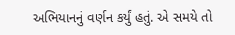અભિયાનનું વર્ણન કર્યું હતું. એ સમયે તો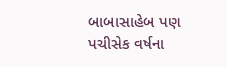બાબાસાહેબ પણ પચીસેક વર્ષના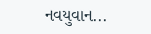નવયુવાન...